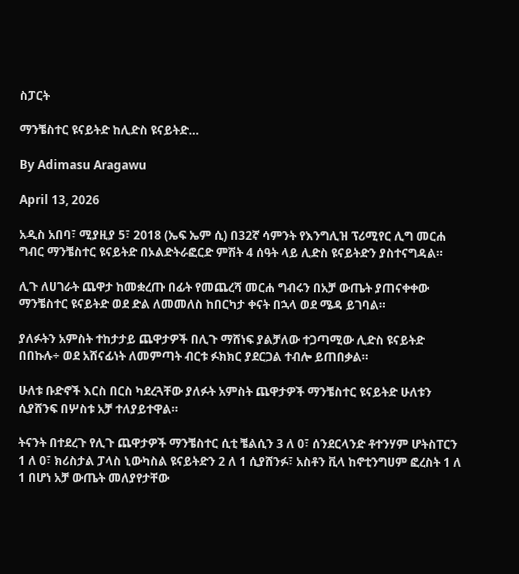ስፓርት

ማንቼስተር ዩናይትድ ከሊድስ ዩናይትድ…

By Adimasu Aragawu

April 13, 2026

አዲስ አበባ፣ ሚያዚያ 5፣ 2018 (ኤፍ ኤም ሲ) በ32ኛ ሳምንት የእንግሊዝ ፕሪሚየር ሊግ መርሐ ግብር ማንቼስተር ዩናይትድ በኦልድትራፎርድ ምሽት 4 ሰዓት ላይ ሊድስ ዩናይትድን ያስተናግዳል።

ሊጉ ለሀገራት ጨዋታ ከመቋረጡ በፊት የመጨረሻ መርሐ ግብሩን በአቻ ውጤት ያጠናቀቀው ማንቼስተር ዩናይትድ ወደ ድል ለመመለስ ከበርካታ ቀናት በኋላ ወደ ሜዳ ይገባል።

ያለፉትን አምስት ተከታታይ ጨዋታዎች በሊጉ ማሸነፍ ያልቻለው ተጋጣሚው ሊድስ ዩናይትድ በበኩሉ÷ ወደ አሸናፊነት ለመምጣት ብርቱ ፉክክር ያደርጋል ተብሎ ይጠበቃል።

ሁለቱ ቡድኖች እርስ በርስ ካደረጓቸው ያለፉት አምስት ጨዋታዎች ማንቼስተር ዩናይትድ ሁለቱን ሲያሸንፍ በሦስቱ አቻ ተለያይተዋል።

ትናንት በተደረጉ የሊጉ ጨዋታዎች ማንቼስተር ሲቲ ቼልሲን 3 ለ 0፣ ሰንደርላንድ ቶተንሃም ሆትስፐርን 1 ለ 0፣ ክሪስታል ፓላስ ኒውካስል ዩናይትድን 2 ለ 1 ሲያሸንፉ፣ አስቶን ቪላ ከኖቲንግሀም ፎረስት 1 ለ 1 በሆነ አቻ ውጤት መለያየታቸው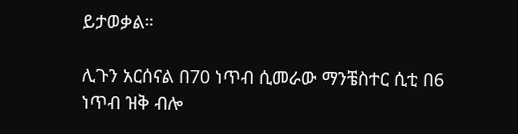ይታወቃል።

ሊጉን አርሰናል በ70 ነጥብ ሲመራው ማንቼስተር ሲቲ በ6 ነጥብ ዝቅ ብሎ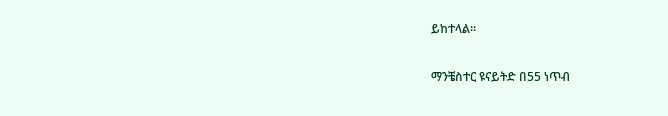ይከተላል።

ማንቼስተር ዩናይትድ በ55 ነጥብ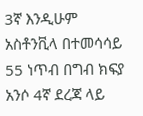3ኛ እንዲሁም አስቶንቪላ በተመሳሳይ 55 ነጥብ በግብ ክፍያ አንሶ 4ኛ ደረጃ ላይ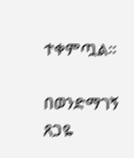ተቀምጧል።

በወንድማገኝ ጸጋዬ